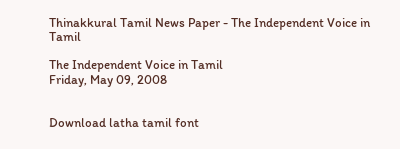Thinakkural Tamil News Paper - The Independent Voice in Tamil

The Independent Voice in Tamil
Friday, May 09, 2008


Download latha tamil font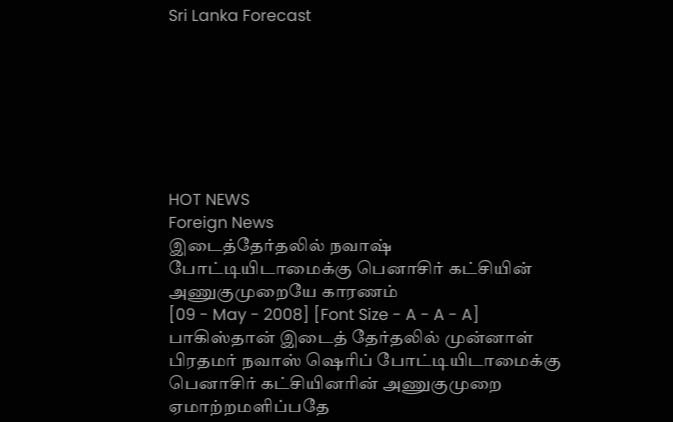Sri Lanka Forecast







HOT NEWS
Foreign News
இடைத்தேர்தலில் நவாஷ் போட்டியிடாமைக்கு பெனாசிர் கட்சியின் அணுகுமுறையே காரணம்
[09 - May - 2008] [Font Size - A - A - A]
பாகிஸ்தான் இடைத் தேர்தலில் முன்னாள் பிரதமர் நவாஸ் ஷெரிப் போட்டியிடாமைக்கு பெனாசிர் கட்சியினரின் அணுகுமுறை ஏமாற்றமளிப்பதே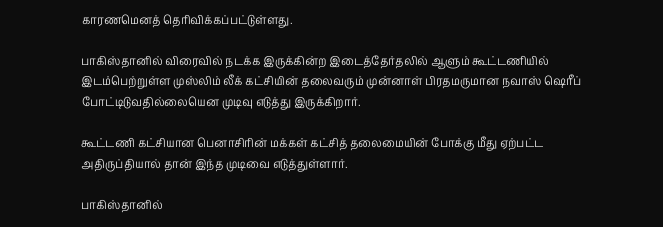காரணமெனத் தெரிவிக்கப்பட்டுள்ளது.

பாகிஸ்தானில் விரைவில் நடக்க இருக்கின்ற இடைத்தேர்தலில் ஆளும் கூட்டணியில் இடம்பெற்றுள்ள முஸ்லிம் லீக் கட்சியின் தலைவரும் முன்னாள் பிரதமருமான நவாஸ் ஷெரீப் போட்டிடுவதில்லையென முடிவு எடுத்து இருக்கிறார்.

கூட்டணி கட்சியான பெனாசிரின் மக்கள் கட்சித் தலைமையின் போக்கு மீது ஏற்பட்ட அதிருப்தியால் தான் இந்த முடிவை எடுத்துள்ளார்.

பாகிஸ்தானில்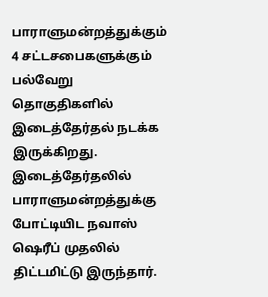பாராளுமன்றத்துக்கும் 4 சட்டசபைகளுக்கும் பல்வேறு தொகுதிகளில் இடைத்தேர்தல் நடக்க இருக்கிறது. இடைத்தேர்தலில் பாராளுமன்றத்துக்கு போட்டியிட நவாஸ் ஷெரீப் முதலில் திட்டமிட்டு இருந்தார்.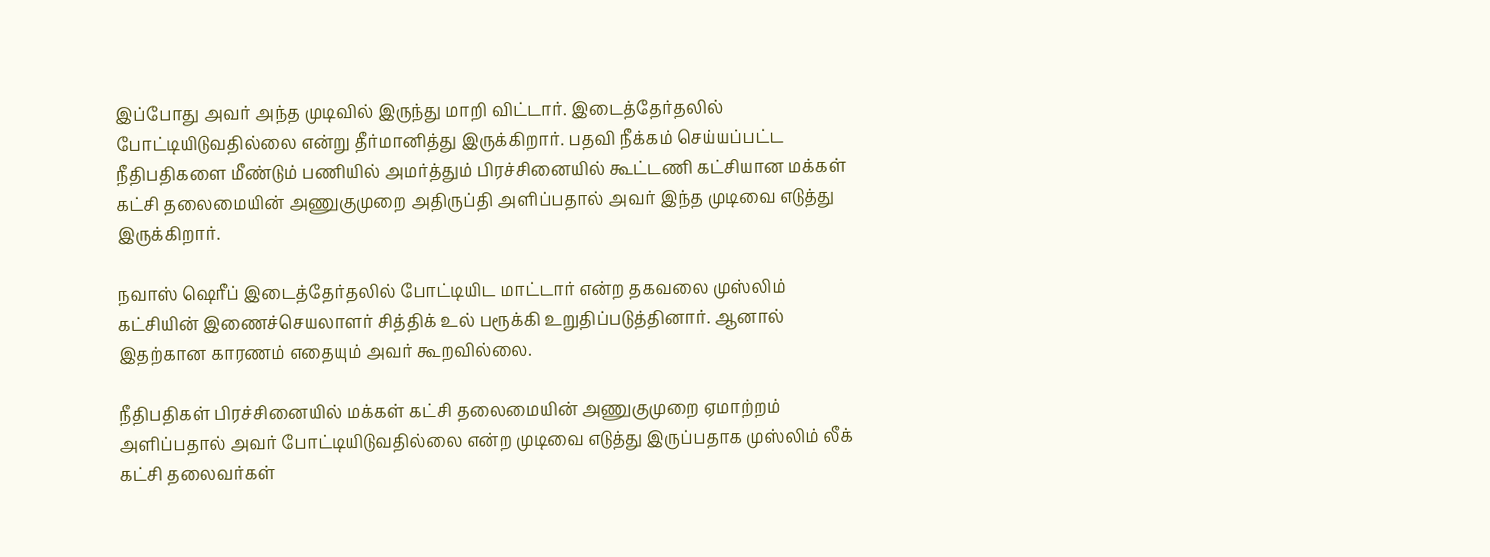இப்போது அவர் அந்த முடிவில் இருந்து மாறி விட்டார். இடைத்தேர்தலில் போட்டியிடுவதில்லை என்று தீர்மானித்து இருக்கிறார். பதவி நீக்கம் செய்யப்பட்ட நீதிபதிகளை மீண்டும் பணியில் அமர்த்தும் பிரச்சினையில் கூட்டணி கட்சியான மக்கள் கட்சி தலைமையின் அணுகுமுறை அதிருப்தி அளிப்பதால் அவர் இந்த முடிவை எடுத்து இருக்கிறார்.

நவாஸ் ஷெரீப் இடைத்தேர்தலில் போட்டியிட மாட்டார் என்ற தகவலை முஸ்லிம் கட்சியின் இணைச்செயலாளர் சித்திக் உல் பரூக்கி உறுதிப்படுத்தினார். ஆனால் இதற்கான காரணம் எதையும் அவர் கூறவில்லை.

நீதிபதிகள் பிரச்சினையில் மக்கள் கட்சி தலைமையின் அணுகுமுறை ஏமாற்றம் அளிப்பதால் அவர் போட்டியிடுவதில்லை என்ற முடிவை எடுத்து இருப்பதாக முஸ்லிம் லீக் கட்சி தலைவர்கள்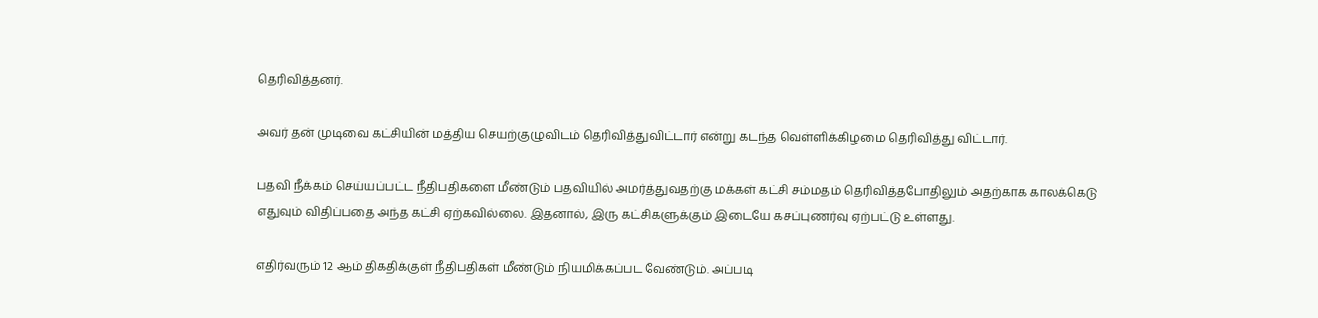தெரிவித்தனர்.

அவர் தன் முடிவை கட்சியின் மத்திய செயற்குழுவிடம் தெரிவித்துவிட்டார் என்று கடந்த வெள்ளிக்கிழமை தெரிவித்து விட்டார்.

பதவி நீக்கம் செய்யப்பட்ட நீதிபதிகளை மீண்டும் பதவியில் அமர்த்துவதற்கு மக்கள் கட்சி சம்மதம் தெரிவித்தபோதிலும் அதற்காக காலக்கெடு எதுவும் விதிப்பதை அந்த கட்சி ஏற்கவில்லை. இதனால், இரு கட்சிகளுக்கும் இடையே கசப்புணர்வு ஏற்பட்டு உள்ளது.

எதிர்வரும் 12 ஆம் திகதிக்குள் நீதிபதிகள் மீண்டும் நியமிக்கப்பட வேண்டும். அப்படி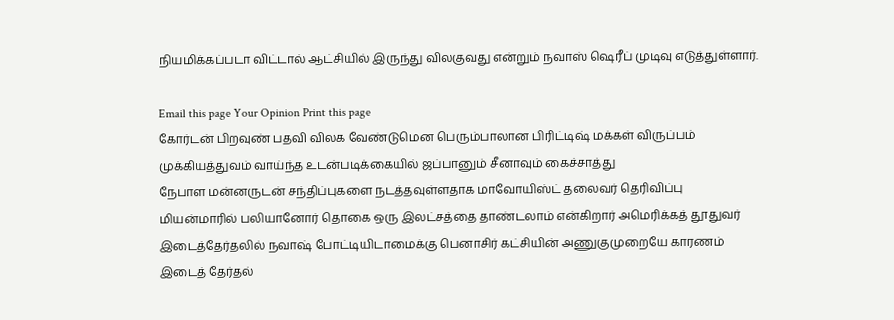நியமிக்கப்படா விட்டால் ஆட்சியில் இருந்து விலகுவது என்றும் நவாஸ் ஷெரீப் முடிவு எடுத்துள்ளார்.

Email this page Your Opinion Print this page
கோர்டன் பிறவுண் பதவி விலக வேண்டுமென பெரும்பாலான பிரிட்டிஷ் மக்கள் விருப்பம்
முக்கியத்துவம் வாய்ந்த உடன்படிக்கையில் ஜப்பானும் சீனாவும் கைச்சாத்து
நேபாள மன்னருடன் சந்திப்புகளை நடத்தவுள்ளதாக மாவோயிஸ்ட் தலைவர் தெரிவிப்பு
மியன்மாரில் பலியானோர் தொகை ஒரு இலட்சத்தை தாண்டலாம் என்கிறார் அமெரிக்கத் தூதுவர்
இடைத்தேர்தலில் நவாஷ் போட்டியிடாமைக்கு பெனாசிர் கட்சியின் அணுகுமுறையே காரணம்
இடைத் தேர்தல்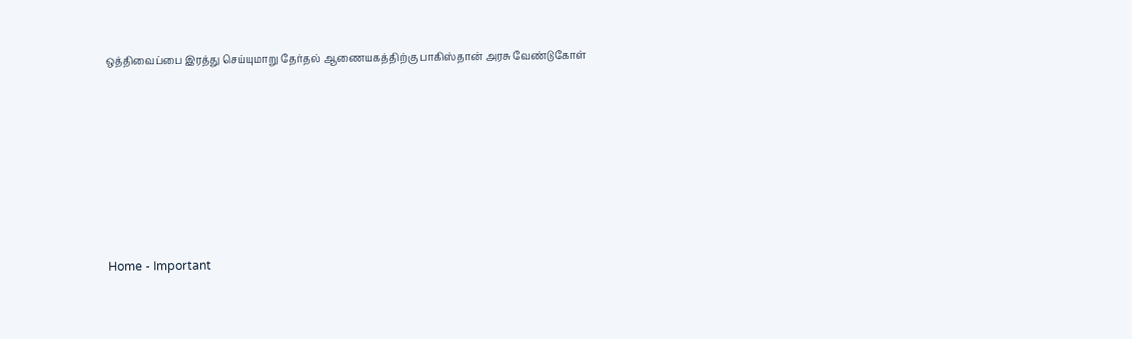ஒத்திவைப்பை இரத்து செய்யுமாறு தேர்தல் ஆணையகத்திற்கு பாகிஸ்தான் அரசு வேண்டுகோள்







Home - Important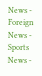News - Foreign News - Sports News -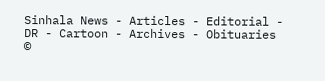Sinhala News - Articles - Editorial - DR - Cartoon - Archives - Obituaries
©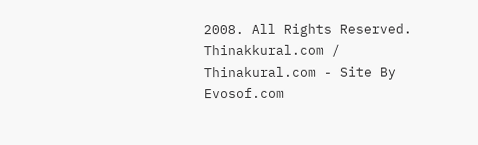2008. All Rights Reserved. Thinakkural.com / Thinakural.com - Site By Evosof.com